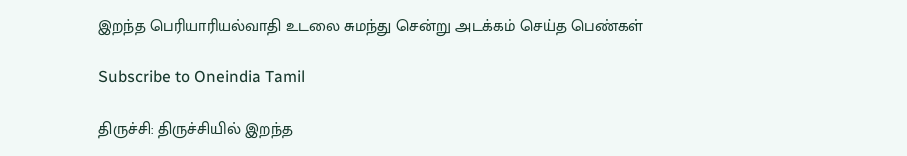இறந்த பெரியாரியல்வாதி உடலை சுமந்து சென்று அடக்கம் செய்த பெண்கள்

Subscribe to Oneindia Tamil

திருச்சி: திருச்சியில் இறந்த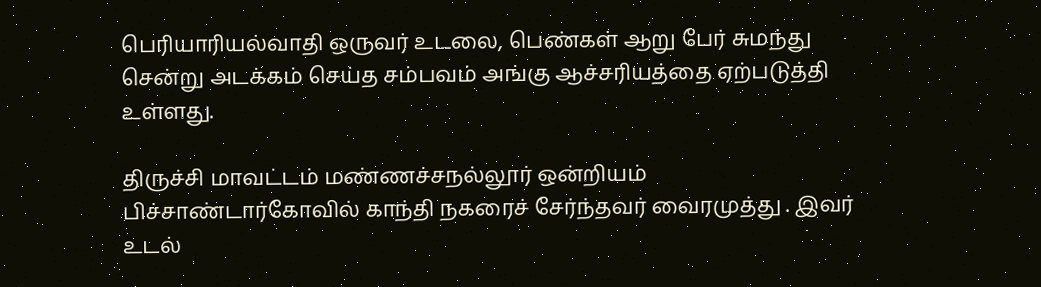பெரியாரியல்வாதி ஒருவர் உடலை, பெண்கள் ஆறு பேர் சுமந்து சென்று அடக்கம் செய்த சம்பவம் அங்கு ஆச்சரியத்தை ஏற்படுத்தி உள்ளது.

திருச்சி மாவட்டம் மண்ணச்சநல்லூர் ஒன்றியம் பிச்சாண்டார்கோவில் காந்தி நகரைச் சேர்ந்தவர் வைரமுத்து . இவர் உடல்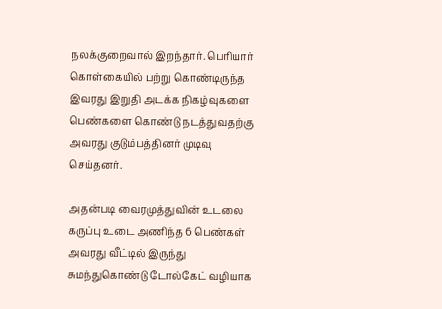நலக்குறைவால் இறந்தார். பெரியார் கொள்கையில் பற்று கொண்டிருந்த இவரது இறுதி அடக்க நிகழ்வுகளை பெண்களை கொண்டு நடத்துவதற்கு அவரது குடும்பத்தினர் முடிவு செய்தனர்.

அதன்படி வைரமுத்துவின் உடலை கருப்பு உடை அணிந்த 6 பெண்கள் அவரது வீட்டில் இருந்து சுமந்துகொண்டு டோல்கேட் வழியாக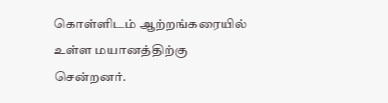கொள்ளிடம் ஆற்றங்கரையில் உள்ள மயானத்திற்கு சென்றனர்.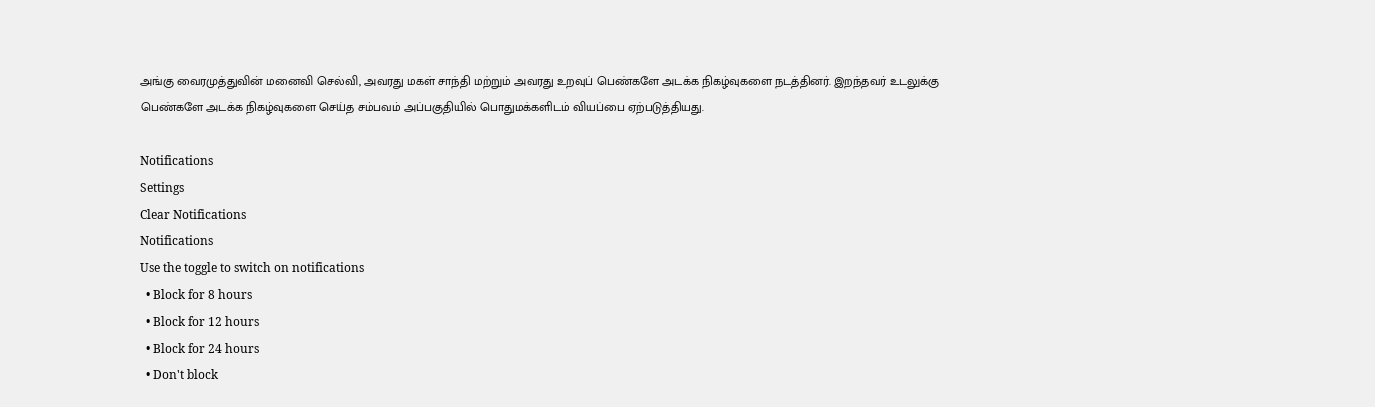அங்கு வைரமுத்துவின் மனைவி செல்வி, அவரது மகள் சாந்தி மற்றும் அவரது உறவுப் பெண்களே அடக்க நிகழ்வுகளை நடத்தினர். இறந்தவர் உடலுக்கு பெண்களே அடக்க நிகழ்வுகளை செய்த சம்பவம் அப்பகுதியில் பொதுமக்களிடம் வியப்பை ஏற்படுத்தியது.

Notifications
Settings
Clear Notifications
Notifications
Use the toggle to switch on notifications
  • Block for 8 hours
  • Block for 12 hours
  • Block for 24 hours
  • Don't block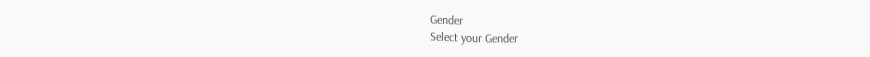Gender
Select your Gender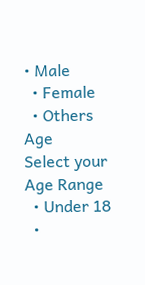• Male
  • Female
  • Others
Age
Select your Age Range
  • Under 18
  •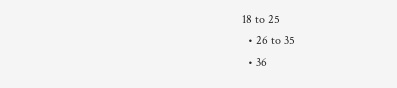18 to 25
  • 26 to 35
  • 36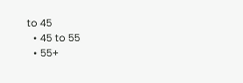to 45
  • 45 to 55
  • 55+